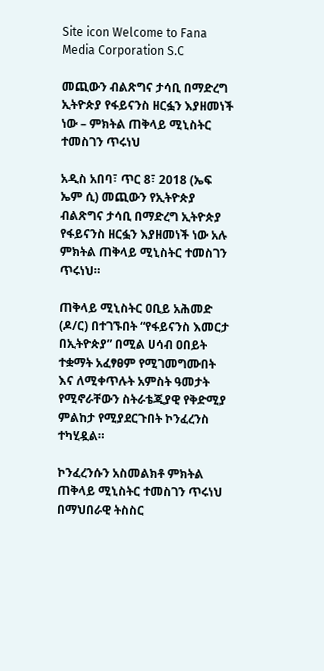Site icon Welcome to Fana Media Corporation S.C

መጪውን ብልጽግና ታሳቢ በማድረግ ኢትዮጵያ የፋይናንስ ዘርፏን እያዘመነች ነው – ምክትል ጠቅላይ ሚኒስትር ተመስገን ጥሩነህ

አዲስ አበባ፣ ጥር 8፣ 2018 (ኤፍ ኤም ሲ) መጪውን የኢትዮጵያ ብልጽግና ታሳቢ በማድረግ ኢትዮጵያ የፋይናንስ ዘርፏን እያዘመነች ነው አሉ ምክትል ጠቅላይ ሚኒስትር ተመስገን ጥሩነህ።

ጠቅላይ ሚኒስትር ዐቢይ አሕመድ (ዶ/ር) በተገኙበት “የፋይናንስ እመርታ በኢትዮጵያ” በሚል ሀሳብ ዐበይት ተቋማት አፈፃፀም የሚገመግሙበት እና ለሚቀጥሉት አምስት ዓመታት የሚኖራቸውን ስትራቴጂያዊ የቅድሚያ ምልከታ የሚያደርጉበት ኮንፈረንስ ተካሂዷል።

ኮንፈረንሱን አስመልክቶ ምክትል ጠቅላይ ሚኒስትር ተመስገን ጥሩነህ በማህበራዊ ትስስር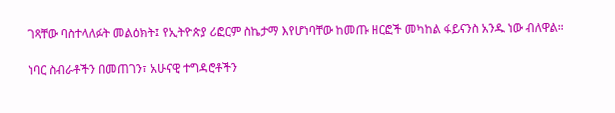ገጻቸው ባስተላለፉት መልዕክት፤ የኢትዮጵያ ሪፎርም ስኬታማ እየሆነባቸው ከመጡ ዘርፎች መካከል ፋይናንስ አንዱ ነው ብለዋል።

ነባር ስብራቶችን በመጠገን፣ አሁናዊ ተግዳሮቶችን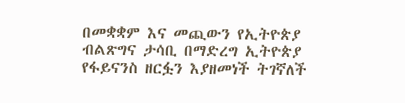በመቋቋም እና መጪውን የኢትዮጵያ ብልጽግና ታሳቢ በማድረግ ኢትዮጵያ የፋይናንስ ዘርፏን እያዘመነች ትገኛለች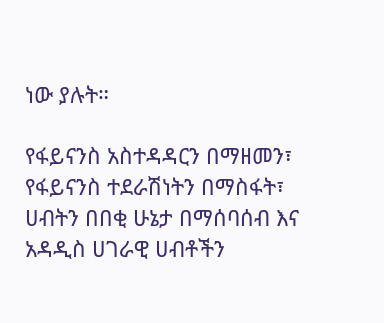ነው ያሉት።

የፋይናንስ አስተዳዳርን በማዘመን፣ የፋይናንስ ተደራሽነትን በማስፋት፣ ሀብትን በበቂ ሁኔታ በማሰባሰብ እና አዳዲስ ሀገራዊ ሀብቶችን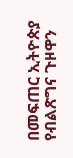በመፍጠር ኢትዮጵያ የብልጽግና ጉዞዋን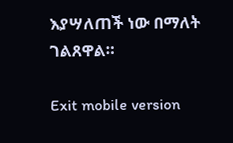እያሣለጠች ነው በማለት ገልጸዋል።

Exit mobile version